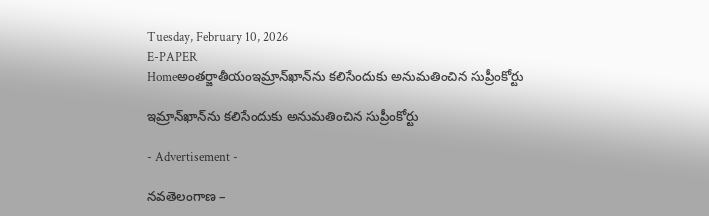Tuesday, February 10, 2026
E-PAPER
Homeఅంతర్జాతీయంఇమ్రాన్‌ఖాన్‌ను కలిసేందుకు అనుమతించిన సుప్రీంకోర్టు

ఇమ్రాన్‌ఖాన్‌ను కలిసేందుకు అనుమతించిన సుప్రీంకోర్టు

- Advertisement -

నవతెలంగాణ –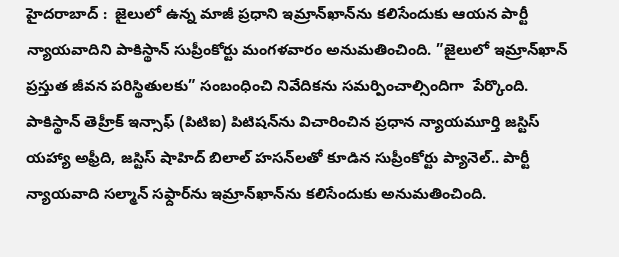హైదరాబాద్ :  జైలులో ఉన్న మాజీ ప్రధాని ఇమ్రాన్‌ఖాన్‌ను కలిసేందుకు ఆయన పార్టీ న్యాయవాదిని పాకిస్థాన్‌ సుప్రీంకోర్టు మంగళవారం అనుమతించింది. ”జైలులో ఇమ్రాన్‌ఖాన్‌ ప్రస్తుత జీవన పరిస్థితులకు” సంబంధించి నివేదికను సమర్పించాల్సిందిగా  పేర్కొంది. పాకిస్థాన్‌ తెహ్రీక్‌ ఇన్సాఫ్‌ (పిటిఐ) పిటిషన్‌ను విచారించిన ప్రధాన న్యాయమూర్తి జస్టిస్‌ యహ్యా అఫ్రీది, జస్టిస్‌ షాహిద్‌ బిలాల్‌ హసన్‌లతో కూడిన సుప్రీంకోర్టు ప్యానెల్‌.. పార్టీ  న్యాయవాది సల్మాన్‌ సఫ్దార్‌ను ఇమ్రాన్‌ఖాన్‌ను కలిసేందుకు అనుమతించింది.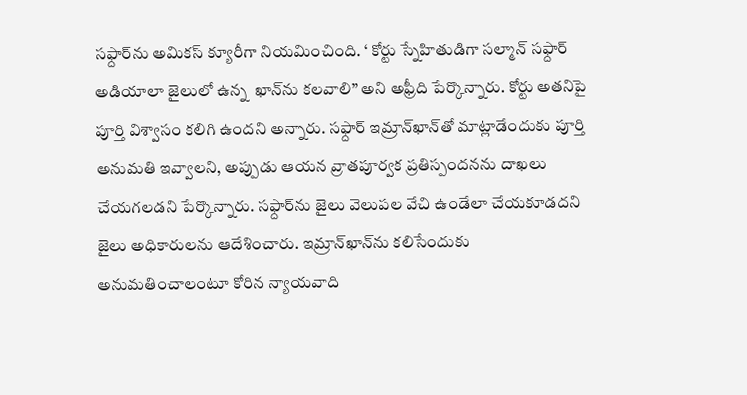సఫ్దార్‌ను అమికస్‌ క్యూరీగా నియమించింది. ‘ కోర్టు స్నేహితుడిగా సల్మాన్‌ సఫ్దార్‌ అడియాలా జైలులో ఉన్న  ఖాన్‌ను కలవాలి” అని అఫ్రీది పేర్కొన్నారు. కోర్టు అతనిపై పూర్తి విశ్వాసం కలిగి ఉందని అన్నారు. సఫ్దార్‌ ఇమ్రాన్‌ఖాన్‌తో మాట్లాడేందుకు పూర్తి అనుమతి ఇవ్వాలని, అప్పుడు ఆయన వ్రాతపూర్వక ప్రతిస్పందనను దాఖలు చేయగలడని పేర్కొన్నారు. సఫ్దార్‌ను జైలు వెలుపల వేచి ఉండేలా చేయకూడదని జైలు అధికారులను ఆదేశించారు. ఇమ్రాన్‌ఖాన్‌ను కలిసేందుకు అనుమతించాలంటూ కోరిన న్యాయవాది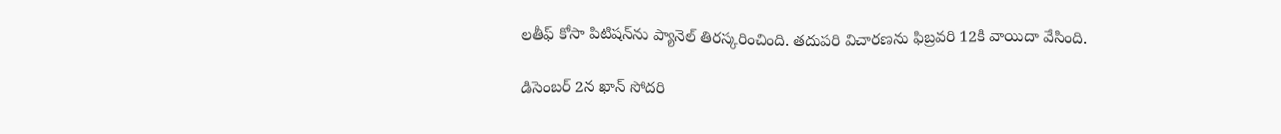లతీఫ్‌ కోసా పిటిషన్‌ను ప్యానెల్‌ తిరస్కరించింది. తదుపరి విచారణను ఫిబ్రవరి 12కి వాయిదా వేసింది.

డిసెంబర్‌ 2న ఖాన్‌ సోదరి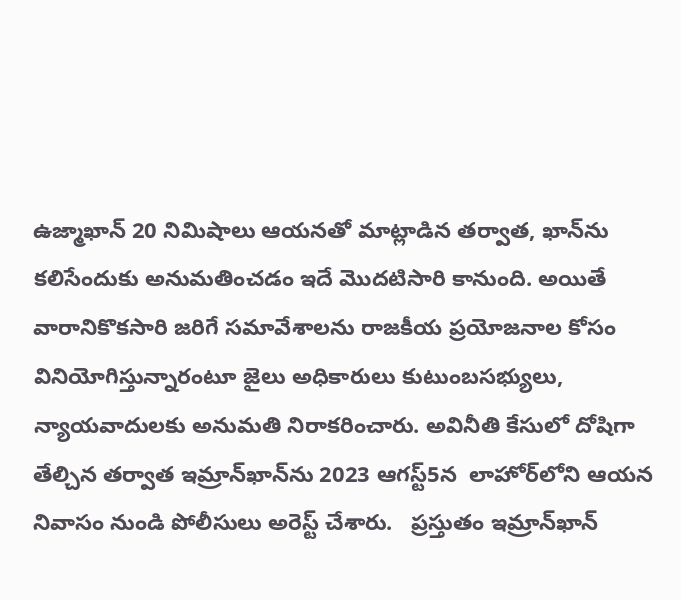ఉజ్మాఖాన్‌ 20 నిమిషాలు ఆయనతో మాట్లాడిన తర్వాత, ఖాన్‌ను కలిసేందుకు అనుమతించడం ఇదే మొదటిసారి కానుంది. అయితే వారానికొకసారి జరిగే సమావేశాలను రాజకీయ ప్రయోజనాల కోసం వినియోగిస్తున్నారంటూ జైలు అధికారులు కుటుంబసభ్యులు, న్యాయవాదులకు అనుమతి నిరాకరించారు. అవినీతి కేసులో దోషిగా తేల్చిన తర్వాత ఇమ్రాన్‌ఖాన్‌ను 2023 ఆగస్ట్‌5న  లాహోర్‌లోని ఆయన నివాసం నుండి పోలీసులు అరెస్ట్ చేశారు.   ప్రస్తుతం ఇమ్రాన్‌ఖాన్‌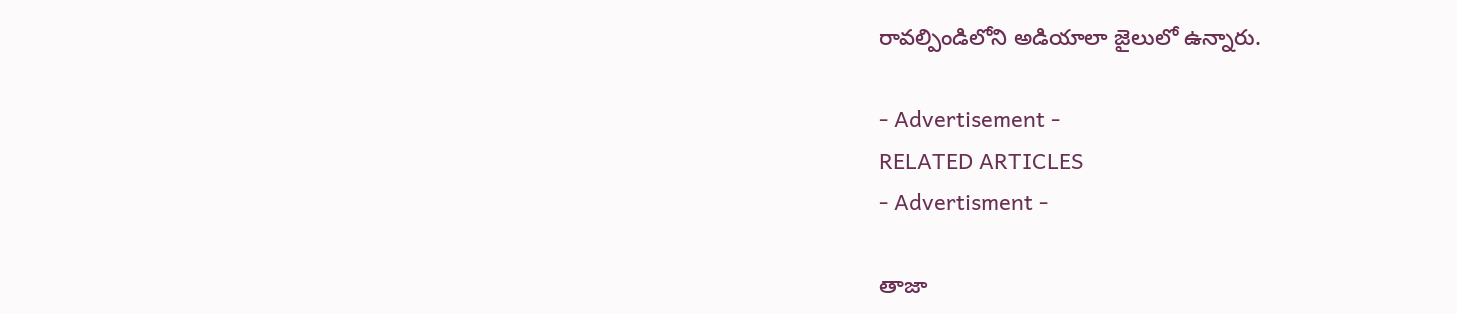రావల్పిండిలోని అడియాలా జైలులో ఉన్నారు.

- Advertisement -
RELATED ARTICLES
- Advertisment -

తాజా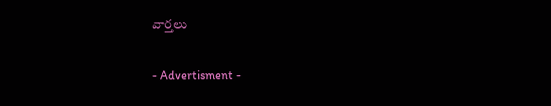వార్తలు

- Advertisment -